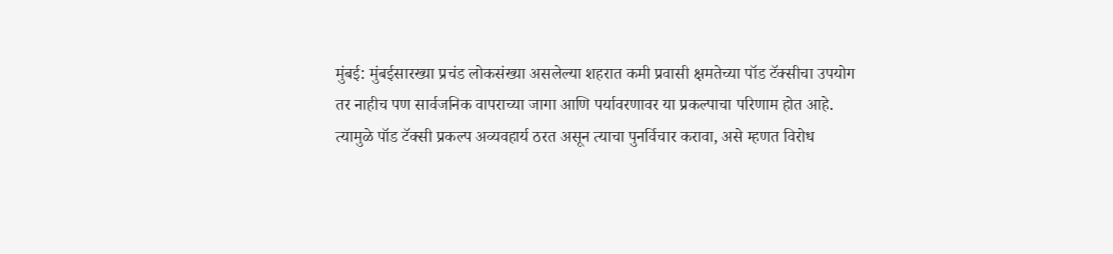मुंबई: मुंबईसारख्या प्रचंड लोकसंख्या असलेल्या शहरात कमी प्रवासी क्षमतेच्या पॉड टॅक्सीचा उपयोग तर नाहीच पण सार्वजनिक वापराच्या जागा आणि पर्यावरणावर या प्रकल्पाचा परिणाम होत आहे.
त्यामुळे पॉड टॅक्सी प्रकल्प अव्यवहार्य ठरत असून त्याचा पुनर्विचार करावा, असे म्हणत विरोध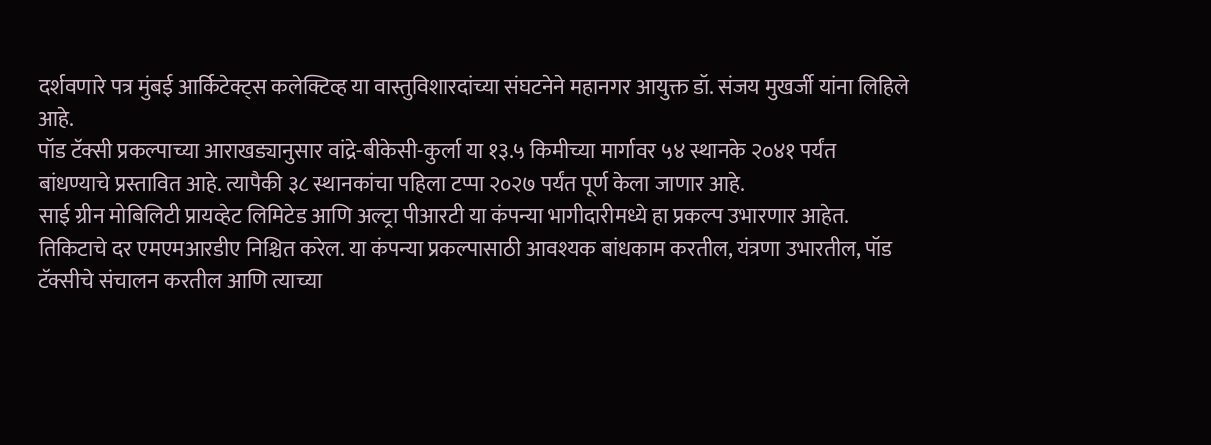दर्शवणारे पत्र मुंबई आर्किटेक्ट्स कलेक्टिव्ह या वास्तुविशारदांच्या संघटनेने महानगर आयुक्त डॉ. संजय मुखर्जी यांना लिहिले आहे.
पॉड टॅक्सी प्रकल्पाच्या आराखड्यानुसार वांद्रे-बीकेसी-कुर्ला या १३.५ किमीच्या मार्गावर ५४ स्थानके २०४१ पर्यंत बांधण्याचे प्रस्तावित आहे. त्यापैकी ३८ स्थानकांचा पहिला टप्पा २०२७ पर्यंत पूर्ण केला जाणार आहे.
साई ग्रीन मोबिलिटी प्रायव्हेट लिमिटेड आणि अल्ट्रा पीआरटी या कंपन्या भागीदारीमध्ये हा प्रकल्प उभारणार आहेत. तिकिटाचे दर एमएमआरडीए निश्चित करेल. या कंपन्या प्रकल्पासाठी आवश्यक बांधकाम करतील, यंत्रणा उभारतील, पॉड टॅक्सीचे संचालन करतील आणि त्याच्या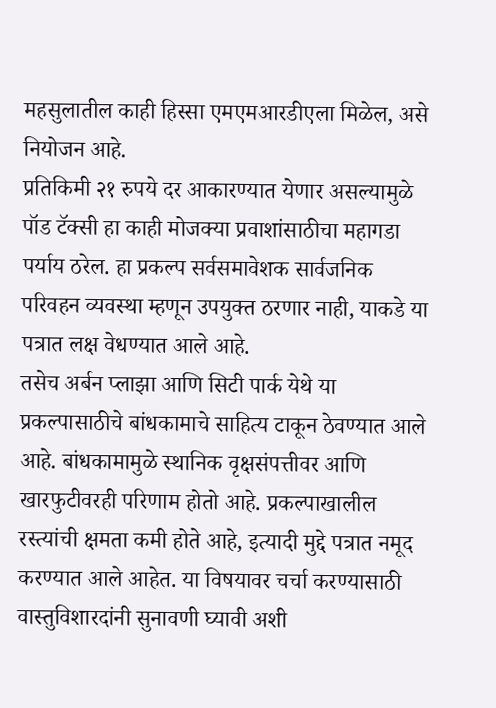महसुलातील काही हिस्सा एमएमआरडीएला मिळेल, असे नियोजन आहे.
प्रतिकिमी २१ रुपये दर आकारण्यात येणार असल्यामुळे पॉड टॅक्सी हा काही मोजक्या प्रवाशांसाठीचा महागडा पर्याय ठरेल. हा प्रकल्प सर्वसमावेशक सार्वजनिक परिवहन व्यवस्था म्हणून उपयुक्त ठरणार नाही, याकडे या पत्रात लक्ष वेधण्यात आले आहे.
तसेच अर्बन प्लाझा आणि सिटी पार्क येथे या प्रकल्पासाठीचे बांधकामाचे साहित्य टाकून ठेवण्यात आले आहे. बांधकामामुळे स्थानिक वृक्षसंपत्तीवर आणि खारफुटीवरही परिणाम होतो आहे. प्रकल्पाखालील रस्त्यांची क्षमता कमी होते आहे, इत्यादी मुद्दे पत्रात नमूद करण्यात आले आहेत. या विषयावर चर्चा करण्यासाठी वास्तुविशारदांनी सुनावणी घ्यावी अशी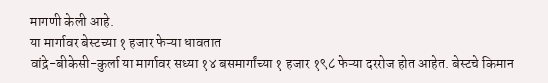मागणी केली आहे.
या मार्गावर बेस्टच्या १ हजार फेऱ्या धावतात
वांद्रे-बीकेसी-कुर्ला या मार्गावर सध्या १४ बसमार्गांच्या १ हजार १९८ फेऱ्या दररोज होत आहेत. बेस्टचे किमान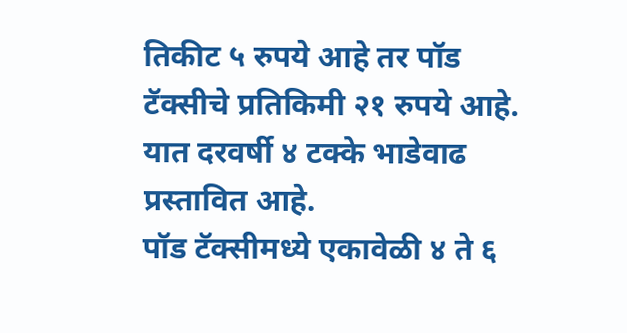तिकीट ५ रुपये आहे तर पॉड टॅक्सीचे प्रतिकिमी २१ रुपये आहे. यात दरवर्षी ४ टक्के भाडेवाढ प्रस्तावित आहे.
पॉड टॅक्सीमध्ये एकावेळी ४ ते ६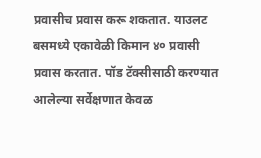प्रवासीच प्रवास करू शकतात. याउलट बसमध्ये एकावेळी किमान ४० प्रवासी प्रवास करतात. पॉड टॅक्सीसाठी करण्यात आलेल्या सर्वेक्षणात केवळ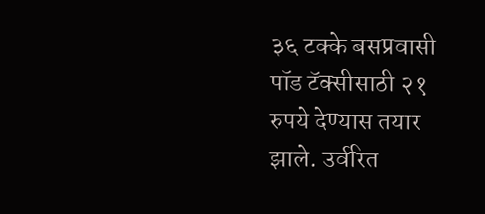३६ टक्के बसप्रवासी पॉड टॅक्सीसाठी २१ रुपये देण्यास तयार झाले. उर्वरित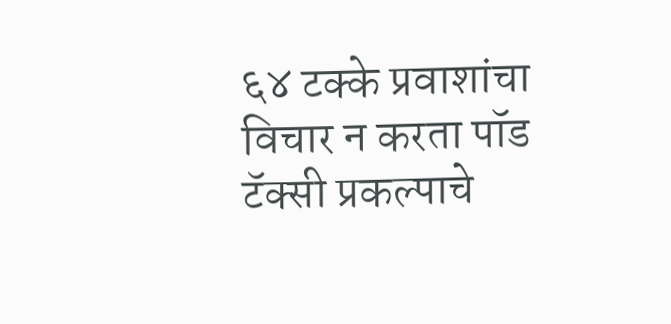६४ टक्के प्रवाशांचा विचार न करता पॉड टॅक्सी प्रकल्पाचे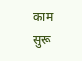काम सुरू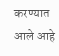करण्यात आले आहे